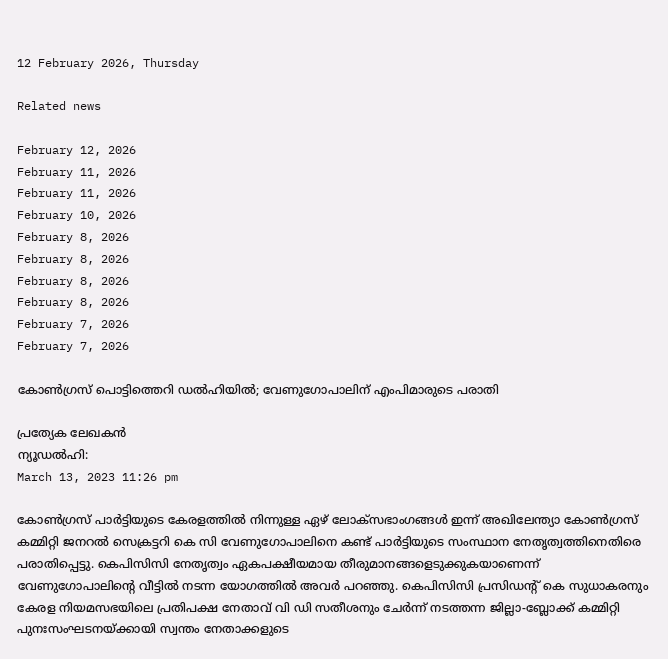12 February 2026, Thursday

Related news

February 12, 2026
February 11, 2026
February 11, 2026
February 10, 2026
February 8, 2026
February 8, 2026
February 8, 2026
February 8, 2026
February 7, 2026
February 7, 2026

കോണ്‍ഗ്രസ് പൊട്ടിത്തെറി ഡല്‍ഹിയില്‍; വേണുഗോപാലിന് എംപിമാരുടെ പരാതി

പ്രത്യേക ലേഖകന്‍
ന്യൂഡല്‍ഹി:
March 13, 2023 11:26 pm

കോൺഗ്രസ് പാർട്ടിയുടെ കേരളത്തിൽ നിന്നുള്ള ഏഴ് ലോക്‌സഭാംഗങ്ങൾ ഇന്ന് അഖിലേന്ത്യാ കോൺഗ്രസ് കമ്മിറ്റി ജനറൽ സെക്രട്ടറി കെ സി വേണുഗോപാലിനെ കണ്ട് പാർട്ടിയുടെ സംസ്ഥാന നേതൃത്വത്തിനെതിരെ പരാതിപ്പെട്ടു. കെപിസിസി നേതൃത്വം ഏകപക്ഷീയമായ തീരുമാനങ്ങളെടുക്കുകയാണെന്ന് വേണുഗോപാലിന്റെ വീട്ടിൽ നടന്ന യോഗത്തിൽ അവർ പറഞ്ഞു. കെപിസിസി പ്രസിഡന്റ് കെ സുധാകരനും കേരള നിയമസഭയിലെ പ്രതിപക്ഷ നേതാവ് വി ഡി സതീശനും ചേർന്ന് നടത്തന്ന ജില്ലാ-ബ്ലോക്ക് കമ്മിറ്റി പുനഃസംഘടനയ്ക്കായി സ്വന്തം നേതാക്കളുടെ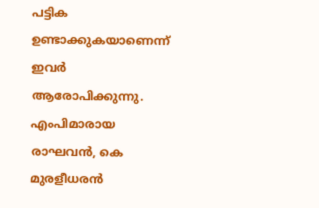പട്ടിക ഉണ്ടാക്കുകയാണെന്ന് ഇവർ ആരോപിക്കുന്നു. എംപിമാരായ രാഘവൻ, കെ മുരളീധരൻ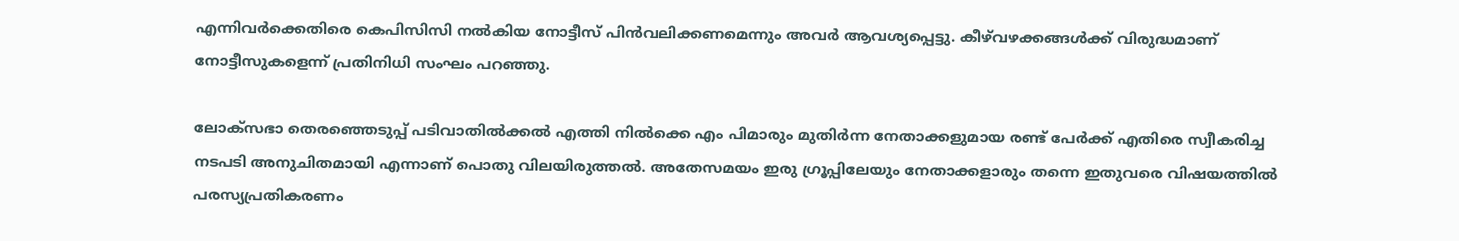എന്നിവർക്കെതിരെ കെപിസിസി നൽകിയ നോട്ടീസ് പിൻവലിക്കണമെന്നും അവർ ആവശ്യപ്പെട്ടു. കീഴ്‍വഴക്കങ്ങള്‍ക്ക് വിരുദ്ധമാണ് നോട്ടീസുകളെന്ന് പ്രതിനിധി സംഘം പറഞ്ഞു.

ലോക്‌സഭാ തെരഞ്ഞെടുപ്പ് പടിവാതില്‍ക്കല്‍ എത്തി നില്‍ക്കെ എം പിമാരും മുതിര്‍ന്ന നേതാക്കളുമായ രണ്ട് പേര്‍ക്ക് എതിരെ സ്വീകരിച്ച നടപടി അനുചിതമായി എന്നാണ് പൊതു വിലയിരുത്തല്‍. അതേസമയം ഇരു ഗ്രൂപ്പിലേയും നേതാക്കളാരും തന്നെ ഇതുവരെ വിഷയത്തില്‍ പരസ്യപ്രതികരണം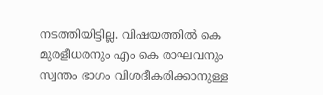നടത്തിയിട്ടില്ല. വിഷയത്തില്‍ കെ മുരളീധരനും എം കെ രാഘവനും സ്വന്തം ഭാഗം വിശദീകരിക്കാനുള്ള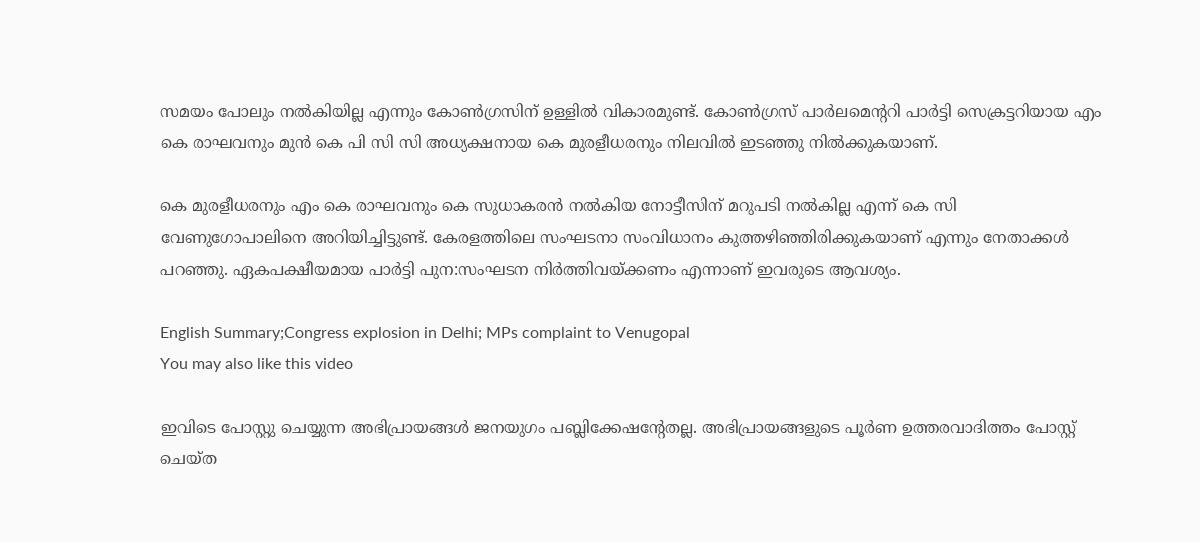സമയം പോലും നല്‍കിയില്ല എന്നും കോണ്‍ഗ്രസിന് ഉള്ളില്‍ വികാരമുണ്ട്. കോണ്‍ഗ്രസ് പാര്‍ലമെന്ററി പാര്‍ട്ടി സെക്രട്ടറിയായ എം കെ രാഘവനും മുന്‍ കെ പി സി സി അധ്യക്ഷനായ കെ മുരളീധരനും നിലവില്‍ ഇടഞ്ഞു നില്‍ക്കുകയാണ്.

കെ മുരളീധരനും എം കെ രാഘവനും കെ സുധാകരന്‍ നല്‍കിയ നോട്ടീസിന് മറുപടി നല്‍കില്ല എന്ന് കെ സി വേണുഗോപാലിനെ അറിയിച്ചിട്ടുണ്ട്. കേരളത്തിലെ സംഘടനാ സംവിധാനം കുത്തഴിഞ്ഞിരിക്കുകയാണ് എന്നും നേതാക്കള്‍ പറഞ്ഞു. ഏകപക്ഷീയമായ പാര്‍ട്ടി പുന:സംഘടന നിര്‍ത്തിവയ്ക്കണം എന്നാണ് ഇവരുടെ ആവശ്യം.

English Summary;Congress explosion in Delhi; MPs complaint to Venugopal
You may also like this video

ഇവിടെ പോസ്റ്റു ചെയ്യുന്ന അഭിപ്രായങ്ങള്‍ ജനയുഗം പബ്ലിക്കേഷന്റേതല്ല. അഭിപ്രായങ്ങളുടെ പൂര്‍ണ ഉത്തരവാദിത്തം പോസ്റ്റ് ചെയ്ത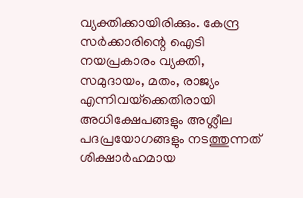വ്യക്തിക്കായിരിക്കും. കേന്ദ്ര സര്‍ക്കാരിന്റെ ഐടി നയപ്രകാരം വ്യക്തി, സമുദായം, മതം, രാജ്യം എന്നിവയ്‌ക്കെതിരായി അധിക്ഷേപങ്ങളും അശ്ലീല പദപ്രയോഗങ്ങളും നടത്തുന്നത് ശിക്ഷാര്‍ഹമായ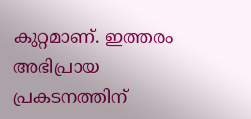കുറ്റമാണ്. ഇത്തരം അഭിപ്രായ പ്രകടനത്തിന്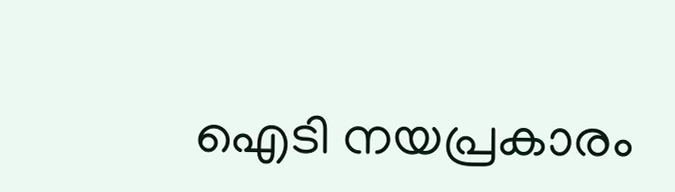ഐടി നയപ്രകാരം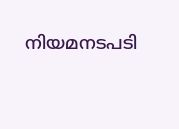നിയമനടപടി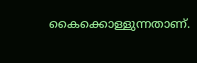കൈക്കൊള്ളുന്നതാണ്.